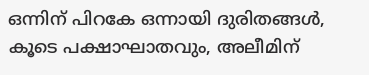ഒന്നിന് പിറകേ ഒന്നായി ദുരിതങ്ങൾ, കൂടെ പക്ഷാഘാതവും, അലീമിന്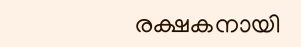രക്ഷകനായി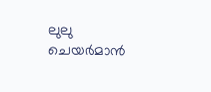ലുലു ചെയർമാൻ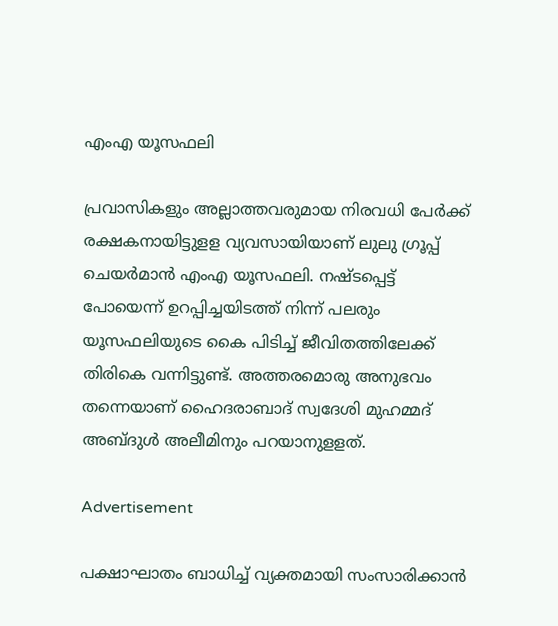എംഎ യൂസഫലി

പ്രവാസികളും അല്ലാത്തവരുമായ നിരവധി പേര്‍ക്ക് രക്ഷകനായിട്ടുളള വ്യവസായിയാണ് ലുലു ഗ്രൂപ്പ് ചെയര്‍മാന്‍ എംഎ യൂസഫലി. നഷ്ടപ്പെട്ട് പോയെന്ന് ഉറപ്പിച്ചയിടത്ത് നിന്ന് പലരും യൂസഫലിയുടെ കൈ പിടിച്ച് ജീവിതത്തിലേക്ക് തിരികെ വന്നിട്ടുണ്ട്. അത്തരമൊരു അനുഭവം തന്നെയാണ് ഹൈദരാബാദ് സ്വദേശി മുഹമ്മദ് അബ്ദുള്‍ അലീമിനും പറയാനുളളത്.

Advertisement

പക്ഷാഘാതം ബാധിച്ച് വ്യക്തമായി സംസാരിക്കാന്‍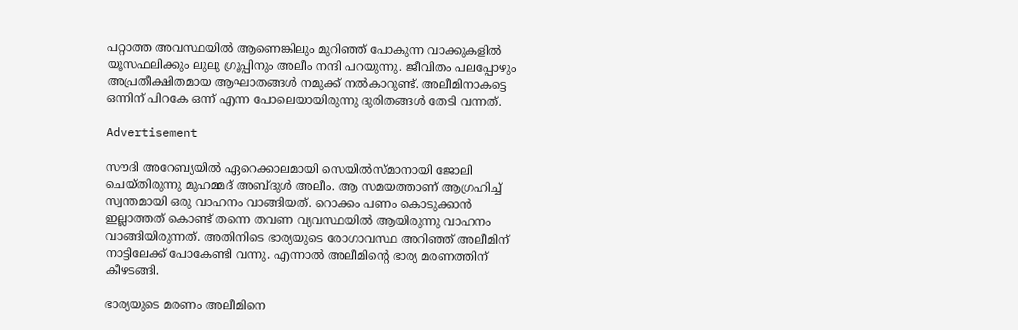പറ്റാത്ത അവസ്ഥയില്‍ ആണെങ്കിലും മുറിഞ്ഞ് പോകുന്ന വാക്കുകളില്‍ യൂസഫലിക്കും ലുലു ഗ്രൂപ്പിനും അലീം നന്ദി പറയുന്നു. ജീവിതം പലപ്പോഴും അപ്രതീക്ഷിതമായ ആഘാതങ്ങള്‍ നമുക്ക് നല്‍കാറുണ്ട്. അലീമിനാകട്ടെ ഒന്നിന് പിറകേ ഒന്ന് എന്ന പോലെയായിരുന്നു ദുരിതങ്ങള്‍ തേടി വന്നത്.

Advertisement

സൗദി അറേബ്യയില്‍ ഏറെക്കാലമായി സെയില്‍സ്മാനായി ജോലി ചെയ്തിരുന്നു മുഹമ്മദ് അബ്ദുള്‍ അലീം. ആ സമയത്താണ് ആഗ്രഹിച്ച് സ്വന്തമായി ഒരു വാഹനം വാങ്ങിയത്. റൊക്കം പണം കൊടുക്കാന്‍ ഇല്ലാത്തത് കൊണ്ട് തന്നെ തവണ വ്യവസ്ഥയില്‍ ആയിരുന്നു വാഹനം വാങ്ങിയിരുന്നത്. അതിനിടെ ഭാര്യയുടെ രോഗാവസ്ഥ അറിഞ്ഞ് അലീമിന് നാട്ടിലേക്ക് പോകേണ്ടി വന്നു. എന്നാല്‍ അലീമിന്റെ ഭാര്യ മരണത്തിന് കീഴടങ്ങി.

ഭാര്യയുടെ മരണം അലീമിനെ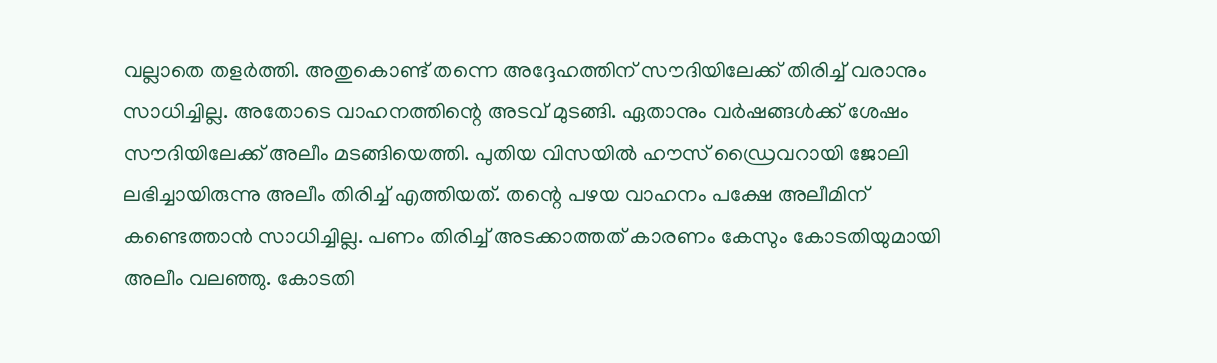വല്ലാതെ തളര്‍ത്തി. അതുകൊണ്ട് തന്നെ അദ്ദേഹത്തിന് സൗദിയിലേക്ക് തിരിച്ച് വരാനും സാധിച്ചില്ല. അതോടെ വാഹനത്തിന്റെ അടവ് മുടങ്ങി. ഏതാനും വര്‍ഷങ്ങള്‍ക്ക് ശേഷം സൗദിയിലേക്ക് അലീം മടങ്ങിയെത്തി. പുതിയ വിസയില്‍ ഹൗസ് ഡ്രൈവറായി ജോലി ലഭിച്ചായിരുന്നു അലീം തിരിച്ച് എത്തിയത്. തന്റെ പഴയ വാഹനം പക്ഷേ അലീമിന് കണ്ടെത്താന്‍ സാധിച്ചില്ല. പണം തിരിച്ച് അടക്കാത്തത് കാരണം കേസും കോടതിയുമായി അലീം വലഞ്ഞു. കോടതി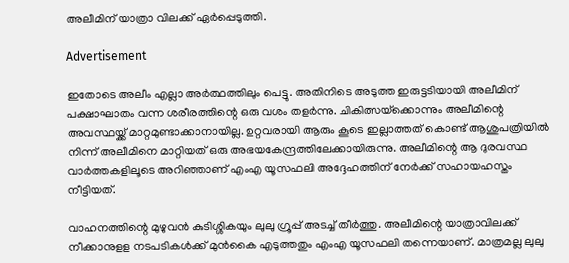അലീമിന് യാത്രാ വിലക്ക് ഏര്‍പ്പെടുത്തി.

Advertisement

ഇതോടെ അലീം എല്ലാ അര്‍ത്ഥത്തിലും പെട്ടു. അതിനിടെ അടുത്ത ഇരുട്ടടിയായി അലീമിന് പക്ഷാഘാതം വന്ന ശരീരത്തിന്റെ ഒരു വശം തളര്‍ന്നു. ചികിത്സയ്‌ക്കൊന്നും അലീമിന്റെ അവസ്ഥയ്ക്ക് മാറ്റമുണ്ടാക്കാനായില്ല. ഉറ്റവരായി ആരും കൂടെ ഇല്ലാത്തത് കൊണ്ട് ആശുപത്രിയില്‍ നിന്ന് അലീമിനെ മാറ്റിയത് ഒരു അഭയകേന്ദ്രത്തിലേക്കായിരുന്നു. അലീമിന്റെ ആ ദുരവസ്ഥ വാര്‍ത്തകളിലൂടെ അറിഞ്ഞാണ് എംഎ യൂസഫലി അദ്ദേഹത്തിന് നേര്‍ക്ക് സഹായഹസ്തം നീട്ടിയത്.

വാഹനത്തിന്റെ മുഴുവന്‍ കുടിശ്ശികയും ലുലു ഗ്രൂപ്പ് അടച്ച് തീര്‍ത്തു. അലീമിന്റെ യാത്രാവിലക്ക് നീക്കാനുളള നടപടികള്‍ക്ക് മുന്‍കൈ എടുത്തതും എംഎ യൂസഫലി തന്നെയാണ്. മാത്രമല്ല ലുലു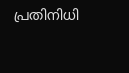പ്രതിനിധി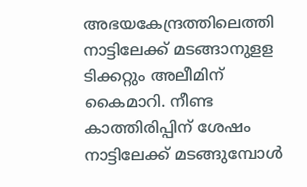അഭയകേന്ദ്രത്തിലെത്തി നാട്ടിലേക്ക് മടങ്ങാനുളള ടിക്കറ്റും അലീമിന് കൈമാറി. നീണ്ട കാത്തിരിപ്പിന് ശേഷം നാട്ടിലേക്ക് മടങ്ങുമ്പോള്‍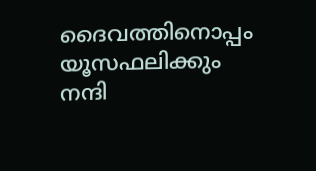ദൈവത്തിനൊപ്പം യൂസഫലിക്കും നന്ദി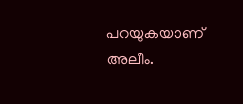പറയുകയാണ് അലീം.